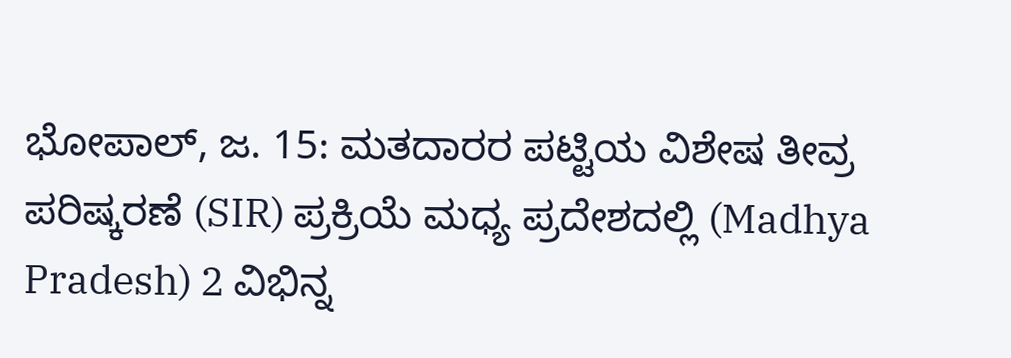ಭೋಪಾಲ್, ಜ. 15: ಮತದಾರರ ಪಟ್ಟಿಯ ವಿಶೇಷ ತೀವ್ರ ಪರಿಷ್ಕರಣೆ (SIR) ಪ್ರಕ್ರಿಯೆ ಮಧ್ಯ ಪ್ರದೇಶದಲ್ಲಿ (Madhya Pradesh) 2 ವಿಭಿನ್ನ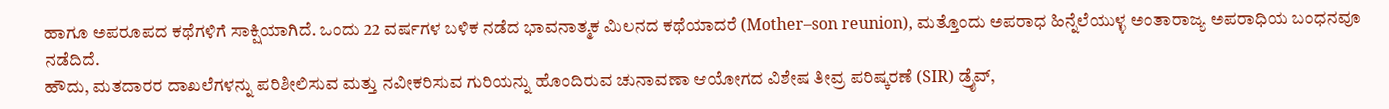ಹಾಗೂ ಅಪರೂಪದ ಕಥೆಗಳಿಗೆ ಸಾಕ್ಷಿಯಾಗಿದೆ. ಒಂದು 22 ವರ್ಷಗಳ ಬಳಿಕ ನಡೆದ ಭಾವನಾತ್ಮಕ ಮಿಲನದ ಕಥೆಯಾದರೆ (Mother–son reunion), ಮತ್ತೊಂದು ಅಪರಾಧ ಹಿನ್ನೆಲೆಯುಳ್ಳ ಅಂತಾರಾಜ್ಯ ಅಪರಾಧಿಯ ಬಂಧನವೂ ನಡೆದಿದೆ.
ಹೌದು, ಮತದಾರರ ದಾಖಲೆಗಳನ್ನು ಪರಿಶೀಲಿಸುವ ಮತ್ತು ನವೀಕರಿಸುವ ಗುರಿಯನ್ನು ಹೊಂದಿರುವ ಚುನಾವಣಾ ಆಯೋಗದ ವಿಶೇಷ ತೀವ್ರ ಪರಿಷ್ಕರಣೆ (SIR) ಡ್ರೈವ್,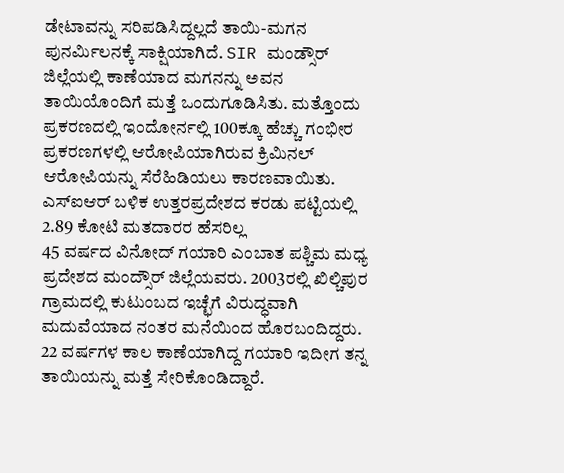ಡೇಟಾವನ್ನು ಸರಿಪಡಿಸಿದ್ದಲ್ಲದೆ ತಾಯಿ-ಮಗನ ಪುನರ್ಮಿಲನಕ್ಕೆ ಸಾಕ್ಷಿಯಾಗಿದೆ. SIR ಮಂಡ್ಸೌರ್ ಜಿಲ್ಲೆಯಲ್ಲಿ ಕಾಣೆಯಾದ ಮಗನನ್ನು ಅವನ ತಾಯಿಯೊಂದಿಗೆ ಮತ್ತೆ ಒಂದುಗೂಡಿಸಿತು. ಮತ್ತೊಂದು ಪ್ರಕರಣದಲ್ಲಿ ಇಂದೋರ್ನಲ್ಲಿ 100ಕ್ಕೂ ಹೆಚ್ಚು ಗಂಭೀರ ಪ್ರಕರಣಗಳಲ್ಲಿ ಆರೋಪಿಯಾಗಿರುವ ಕ್ರಿಮಿನಲ್ ಆರೋಪಿಯನ್ನು ಸೆರೆಹಿಡಿಯಲು ಕಾರಣವಾಯಿತು.
ಎಸ್ಐಆರ್ ಬಳಿಕ ಉತ್ತರಪ್ರದೇಶದ ಕರಡು ಪಟ್ಟಿಯಲ್ಲಿ 2.89 ಕೋಟಿ ಮತದಾರರ ಹೆಸರಿಲ್ಲ
45 ವರ್ಷದ ವಿನೋದ್ ಗಯಾರಿ ಎಂಬಾತ ಪಶ್ಚಿಮ ಮಧ್ಯ ಪ್ರದೇಶದ ಮಂದ್ಸೌರ್ ಜಿಲ್ಲೆಯವರು. 2003ರಲ್ಲಿ ಖಿಲ್ಚಿಪುರ ಗ್ರಾಮದಲ್ಲಿ ಕುಟುಂಬದ ಇಚ್ಛೆಗೆ ವಿರುದ್ಧವಾಗಿ ಮದುವೆಯಾದ ನಂತರ ಮನೆಯಿಂದ ಹೊರಬಂದಿದ್ದರು. 22 ವರ್ಷಗಳ ಕಾಲ ಕಾಣೆಯಾಗಿದ್ದ ಗಯಾರಿ ಇದೀಗ ತನ್ನ ತಾಯಿಯನ್ನು ಮತ್ತೆ ಸೇರಿಕೊಂಡಿದ್ದಾರೆ.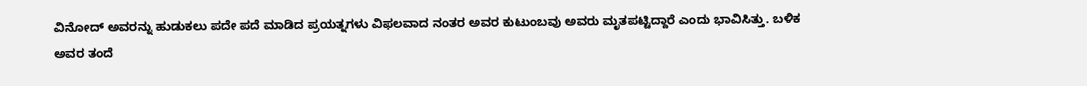ವಿನೋದ್ ಅವರನ್ನು ಹುಡುಕಲು ಪದೇ ಪದೆ ಮಾಡಿದ ಪ್ರಯತ್ನಗಳು ವಿಫಲವಾದ ನಂತರ ಅವರ ಕುಟುಂಬವು ಅವರು ಮೃತಪಟ್ಟಿದ್ದಾರೆ ಎಂದು ಭಾವಿಸಿತ್ತು. ಬಳಿಕ ಅವರ ತಂದೆ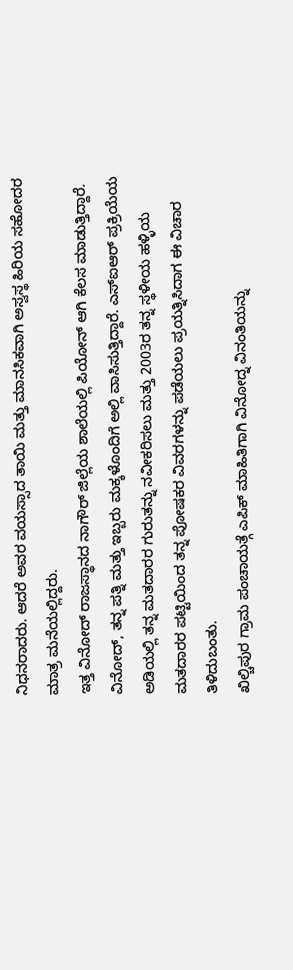ನಿಧನರಾದರು. ಆದರೆ ಅವರ ವಯಸ್ಸಾದ ತಾಯಿ ಮತ್ತು ಮಾನಸಿಕವಾಗಿ ಅಸ್ವಸ್ಥ ಹಿರಿಯ ಸಹೋದರ ಮಾತ್ರ ಮನೆಯಲ್ಲಿದ್ದರು.
ಇತ್ತ ವಿನೋದ್ ರಾಜಸ್ಥಾನದ ನಾಗೌರ್ ಜಿಲ್ಲೆಯ ಶಾಲೆಯಲ್ಲಿ ಪಿಯೋನ್ ಆಗಿ ಕೆಲಸ ಮಾಡುತ್ತಿದ್ದಾರೆ. ವಿನೋದ್, ತನ್ನ ಪತ್ನಿ ಮತ್ತು ಇಬ್ಬರು ಮಕ್ಕಳೊಂದಿಗೆ ಅಲ್ಲಿ ವಾಸಿಸುತ್ತಿದ್ದಾರೆ. ಎಸ್ಐಆರ್ ಪ್ರಕ್ರಿಯೆಯ ಅಡಿಯಲ್ಲಿ ತನ್ನ ಮತದಾರರ ಗುರುತನ್ನು ನವೀಕರಿಸಲು ಮತ್ತು 2003ರ ತನ್ನ ಸ್ಥಳೀಯ ಹಳ್ಳಿಯ ಮತದಾರರ ಪಟ್ಟಿಯಿಂದ ತನ್ನ ಪೋಷಕರ ವಿವರಗಳನ್ನು ಪಡೆಯಲು ಪ್ರಯತ್ನಿಸಿದಾಗ ಈ ವಿಚಾರ ತಿಳಿದುಬಂತು.
ಖಿಲ್ಚಿಪುರ ಗ್ರಾಮ ಪಂಚಾಯತ್ಗೆ ಎಪಿಕ್ ಮಾಹಿತಿಗಾಗಿ ವಿನೋದ್ನ ವಿನಂತಿಯನ್ನು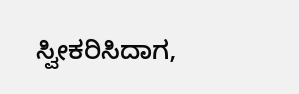ಸ್ವೀಕರಿಸಿದಾಗ,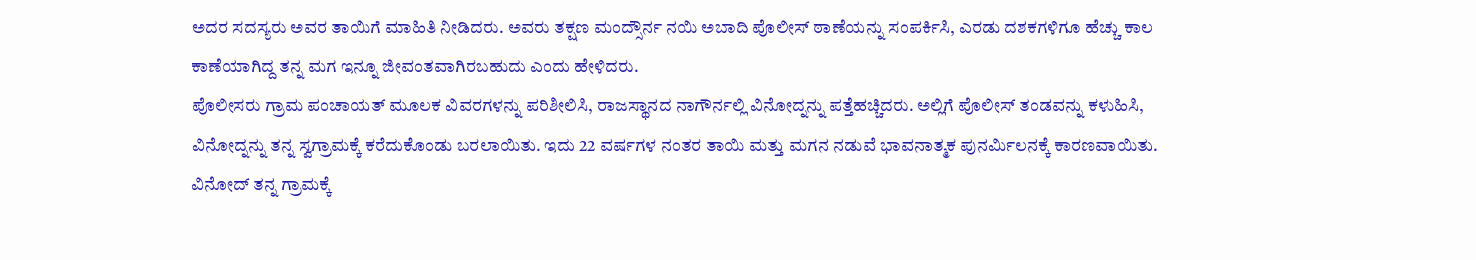ಅದರ ಸದಸ್ಯರು ಅವರ ತಾಯಿಗೆ ಮಾಹಿತಿ ನೀಡಿದರು. ಅವರು ತಕ್ಷಣ ಮಂದ್ಸೌರ್ನ ನಯಿ ಅಬಾದಿ ಪೊಲೀಸ್ ಠಾಣೆಯನ್ನು ಸಂಪರ್ಕಿಸಿ, ಎರಡು ದಶಕಗಳಿಗೂ ಹೆಚ್ಚು ಕಾಲ ಕಾಣೆಯಾಗಿದ್ದ ತನ್ನ ಮಗ ಇನ್ನೂ ಜೀವಂತವಾಗಿರಬಹುದು ಎಂದು ಹೇಳಿದರು.
ಪೊಲೀಸರು ಗ್ರಾಮ ಪಂಚಾಯತ್ ಮೂಲಕ ವಿವರಗಳನ್ನು ಪರಿಶೀಲಿಸಿ, ರಾಜಸ್ಥಾನದ ನಾಗೌರ್ನಲ್ಲಿ ವಿನೋದ್ನನ್ನು ಪತ್ತೆಹಚ್ಚಿದರು. ಅಲ್ಲಿಗೆ ಪೊಲೀಸ್ ತಂಡವನ್ನು ಕಳುಹಿಸಿ, ವಿನೋದ್ನನ್ನು ತನ್ನ ಸ್ವಗ್ರಾಮಕ್ಕೆ ಕರೆದುಕೊಂಡು ಬರಲಾಯಿತು. ಇದು 22 ವರ್ಷಗಳ ನಂತರ ತಾಯಿ ಮತ್ತು ಮಗನ ನಡುವೆ ಭಾವನಾತ್ಮಕ ಪುನರ್ಮಿಲನಕ್ಕೆ ಕಾರಣವಾಯಿತು.
ವಿನೋದ್ ತನ್ನ ಗ್ರಾಮಕ್ಕೆ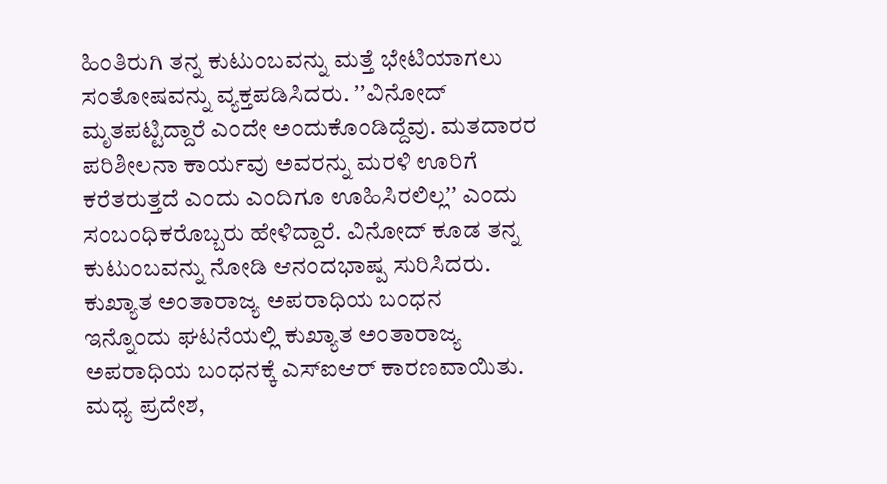ಹಿಂತಿರುಗಿ ತನ್ನ ಕುಟುಂಬವನ್ನು ಮತ್ತೆ ಭೇಟಿಯಾಗಲು ಸಂತೋಷವನ್ನು ವ್ಯಕ್ತಪಡಿಸಿದರು. ʼʼವಿನೋದ್ ಮೃತಪಟ್ಟಿದ್ದಾರೆ ಎಂದೇ ಅಂದುಕೊಂಡಿದ್ದೆವು. ಮತದಾರರ ಪರಿಶೀಲನಾ ಕಾರ್ಯವು ಅವರನ್ನು ಮರಳಿ ಊರಿಗೆ ಕರೆತರುತ್ತದೆ ಎಂದು ಎಂದಿಗೂ ಊಹಿಸಿರಲಿಲ್ಲʼʼ ಎಂದು ಸಂಬಂಧಿಕರೊಬ್ಬರು ಹೇಳಿದ್ದಾರೆ. ವಿನೋದ್ ಕೂಡ ತನ್ನ ಕುಟುಂಬವನ್ನು ನೋಡಿ ಆನಂದಭಾಷ್ಪ ಸುರಿಸಿದರು.
ಕುಖ್ಯಾತ ಅಂತಾರಾಜ್ಯ ಅಪರಾಧಿಯ ಬಂಧನ
ಇನ್ನೊಂದು ಘಟನೆಯಲ್ಲಿ ಕುಖ್ಯಾತ ಅಂತಾರಾಜ್ಯ ಅಪರಾಧಿಯ ಬಂಧನಕ್ಕೆ ಎಸ್ಐಆರ್ ಕಾರಣವಾಯಿತು. ಮಧ್ಯ ಪ್ರದೇಶ,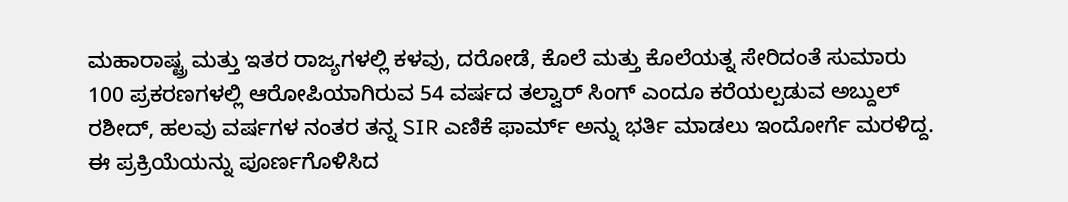ಮಹಾರಾಷ್ಟ್ರ ಮತ್ತು ಇತರ ರಾಜ್ಯಗಳಲ್ಲಿ ಕಳವು, ದರೋಡೆ, ಕೊಲೆ ಮತ್ತು ಕೊಲೆಯತ್ನ ಸೇರಿದಂತೆ ಸುಮಾರು 100 ಪ್ರಕರಣಗಳಲ್ಲಿ ಆರೋಪಿಯಾಗಿರುವ 54 ವರ್ಷದ ತಲ್ವಾರ್ ಸಿಂಗ್ ಎಂದೂ ಕರೆಯಲ್ಪಡುವ ಅಬ್ದುಲ್ ರಶೀದ್, ಹಲವು ವರ್ಷಗಳ ನಂತರ ತನ್ನ SIR ಎಣಿಕೆ ಫಾರ್ಮ್ ಅನ್ನು ಭರ್ತಿ ಮಾಡಲು ಇಂದೋರ್ಗೆ ಮರಳಿದ್ದ. ಈ ಪ್ರಕ್ರಿಯೆಯನ್ನು ಪೂರ್ಣಗೊಳಿಸಿದ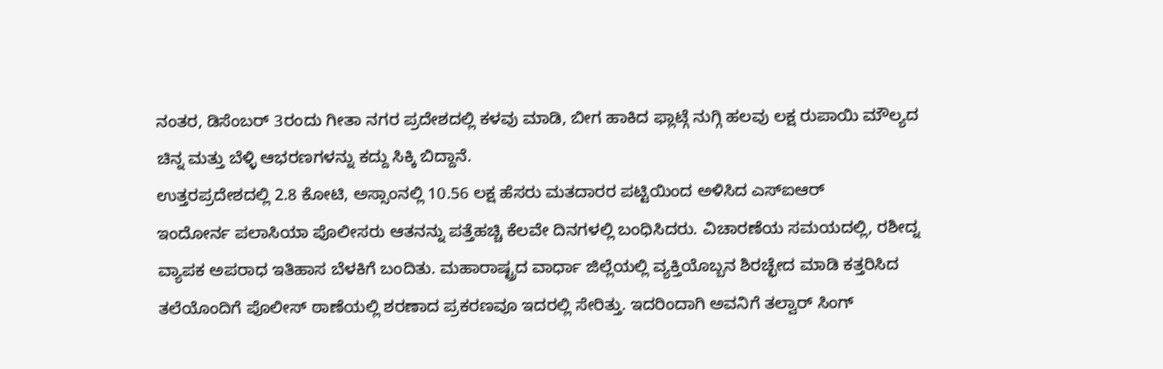ನಂತರ, ಡಿಸೆಂಬರ್ 3ರಂದು ಗೀತಾ ನಗರ ಪ್ರದೇಶದಲ್ಲಿ ಕಳವು ಮಾಡಿ, ಬೀಗ ಹಾಕಿದ ಫ್ಲಾಟ್ಗೆ ನುಗ್ಗಿ ಹಲವು ಲಕ್ಷ ರುಪಾಯಿ ಮೌಲ್ಯದ ಚಿನ್ನ ಮತ್ತು ಬೆಳ್ಳಿ ಆಭರಣಗಳನ್ನು ಕದ್ದು ಸಿಕ್ಕಿ ಬಿದ್ದಾನೆ.
ಉತ್ತರಪ್ರದೇಶದಲ್ಲಿ 2.8 ಕೋಟಿ, ಅಸ್ಸಾಂನಲ್ಲಿ 10.56 ಲಕ್ಷ ಹೆಸರು ಮತದಾರರ ಪಟ್ಟಿಯಿಂದ ಅಳಿಸಿದ ಎಸ್ಐಆರ್
ಇಂದೋರ್ನ ಪಲಾಸಿಯಾ ಪೊಲೀಸರು ಆತನನ್ನು ಪತ್ತೆಹಚ್ಚಿ ಕೆಲವೇ ದಿನಗಳಲ್ಲಿ ಬಂಧಿಸಿದರು. ವಿಚಾರಣೆಯ ಸಮಯದಲ್ಲಿ, ರಶೀದ್ನ ವ್ಯಾಪಕ ಅಪರಾಧ ಇತಿಹಾಸ ಬೆಳಕಿಗೆ ಬಂದಿತು. ಮಹಾರಾಷ್ಟ್ರದ ವಾರ್ಧಾ ಜಿಲ್ಲೆಯಲ್ಲಿ ವ್ಯಕ್ತಿಯೊಬ್ಬನ ಶಿರಚ್ಛೇದ ಮಾಡಿ ಕತ್ತರಿಸಿದ ತಲೆಯೊಂದಿಗೆ ಪೊಲೀಸ್ ಠಾಣೆಯಲ್ಲಿ ಶರಣಾದ ಪ್ರಕರಣವೂ ಇದರಲ್ಲಿ ಸೇರಿತ್ತು. ಇದರಿಂದಾಗಿ ಅವನಿಗೆ ತಲ್ವಾರ್ ಸಿಂಗ್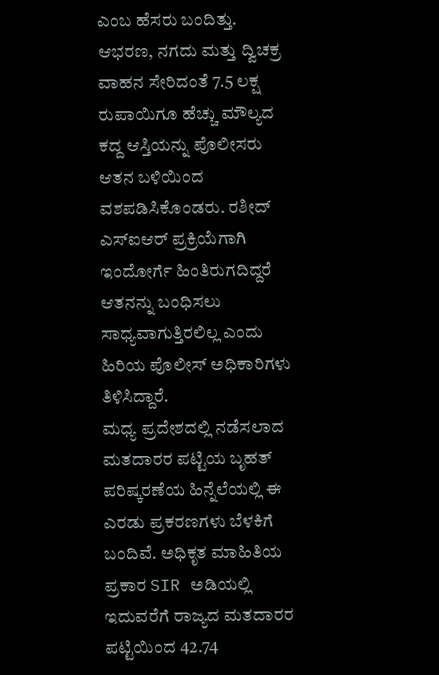ಎಂಬ ಹೆಸರು ಬಂದಿತ್ತು.
ಆಭರಣ, ನಗದು ಮತ್ತು ದ್ವಿಚಕ್ರ ವಾಹನ ಸೇರಿದಂತೆ 7.5 ಲಕ್ಷ ರುಪಾಯಿಗೂ ಹೆಚ್ಚು ಮೌಲ್ಯದ ಕದ್ದ ಆಸ್ತಿಯನ್ನು ಪೊಲೀಸರು ಆತನ ಬಳಿಯಿಂದ ವಶಪಡಿಸಿಕೊಂಡರು. ರಶೀದ್ ಎಸ್ಐಆರ್ ಪ್ರಕ್ರಿಯೆಗಾಗಿ ಇಂದೋರ್ಗೆ ಹಿಂತಿರುಗದಿದ್ದರೆ ಆತನನ್ನು ಬಂಧಿಸಲು ಸಾಧ್ಯವಾಗುತ್ತಿರಲಿಲ್ಲ ಎಂದು ಹಿರಿಯ ಪೊಲೀಸ್ ಅಧಿಕಾರಿಗಳು ತಿಳಿಸಿದ್ದಾರೆ.
ಮಧ್ಯ ಪ್ರದೇಶದಲ್ಲಿ ನಡೆಸಲಾದ ಮತದಾರರ ಪಟ್ಟಿಯ ಬೃಹತ್ ಪರಿಷ್ಕರಣೆಯ ಹಿನ್ನೆಲೆಯಲ್ಲಿ ಈ ಎರಡು ಪ್ರಕರಣಗಳು ಬೆಳಕಿಗೆ ಬಂದಿವೆ. ಅಧಿಕೃತ ಮಾಹಿತಿಯ ಪ್ರಕಾರ SIR ಅಡಿಯಲ್ಲಿ ಇದುವರೆಗೆ ರಾಜ್ಯದ ಮತದಾರರ ಪಟ್ಟಿಯಿಂದ 42.74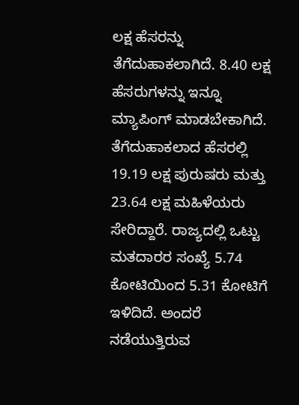ಲಕ್ಷ ಹೆಸರನ್ನು ತೆಗೆದುಹಾಕಲಾಗಿದೆ. 8.40 ಲಕ್ಷ ಹೆಸರುಗಳನ್ನು ಇನ್ನೂ ಮ್ಯಾಪಿಂಗ್ ಮಾಡಬೇಕಾಗಿದೆ. ತೆಗೆದುಹಾಕಲಾದ ಹೆಸರಲ್ಲಿ 19.19 ಲಕ್ಷ ಪುರುಷರು ಮತ್ತು 23.64 ಲಕ್ಷ ಮಹಿಳೆಯರು ಸೇರಿದ್ದಾರೆ. ರಾಜ್ಯದಲ್ಲಿ ಒಟ್ಟು ಮತದಾರರ ಸಂಖ್ಯೆ 5.74 ಕೋಟಿಯಿಂದ 5.31 ಕೋಟಿಗೆ ಇಳಿದಿದೆ. ಅಂದರೆ ನಡೆಯುತ್ತಿರುವ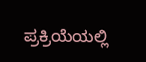ಪ್ರಕ್ರಿಯೆಯಲ್ಲಿ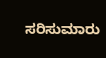ಸರಿಸುಮಾರು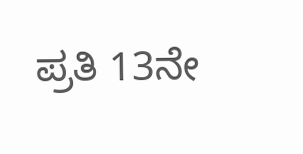ಪ್ರತಿ 13ನೇ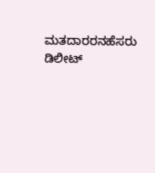ಮತದಾರರನಹೆಸರು ಡಿಲೀಟ್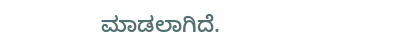ಮಾಡಲಾಗಿದೆ.